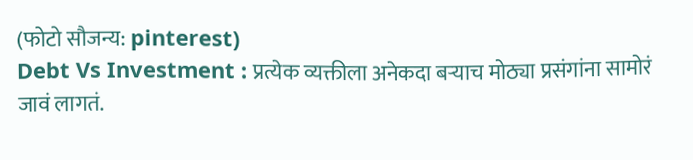(फोटो सौजन्य: pinterest)
Debt Vs Investment : प्रत्येक व्यक्तीला अनेकदा बऱ्याच मोठ्या प्रसंगांना सामोरं जावं लागतं.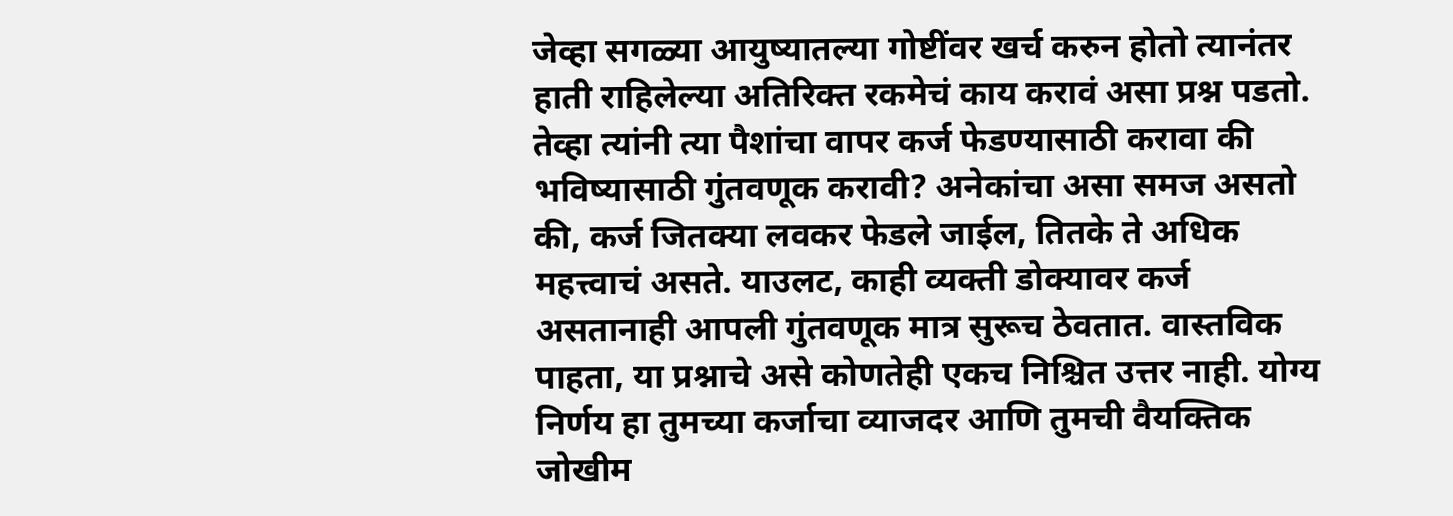जेव्हा सगळ्या आयुष्यातल्या गोष्टींवर खर्च करुन होतो त्यानंतर हाती राहिलेल्या अतिरिक्त रकमेचं काय करावं असा प्रश्न पडतो. तेव्हा त्यांनी त्या पैशांचा वापर कर्ज फेडण्यासाठी करावा की भविष्यासाठी गुंतवणूक करावी? अनेकांचा असा समज असतो की, कर्ज जितक्या लवकर फेडले जाईल, तितके ते अधिक महत्त्वाचं असते. याउलट, काही व्यक्ती डोक्यावर कर्ज असतानाही आपली गुंतवणूक मात्र सुरूच ठेवतात. वास्तविक पाहता, या प्रश्नाचे असे कोणतेही एकच निश्चित उत्तर नाही. योग्य निर्णय हा तुमच्या कर्जाचा व्याजदर आणि तुमची वैयक्तिक जोखीम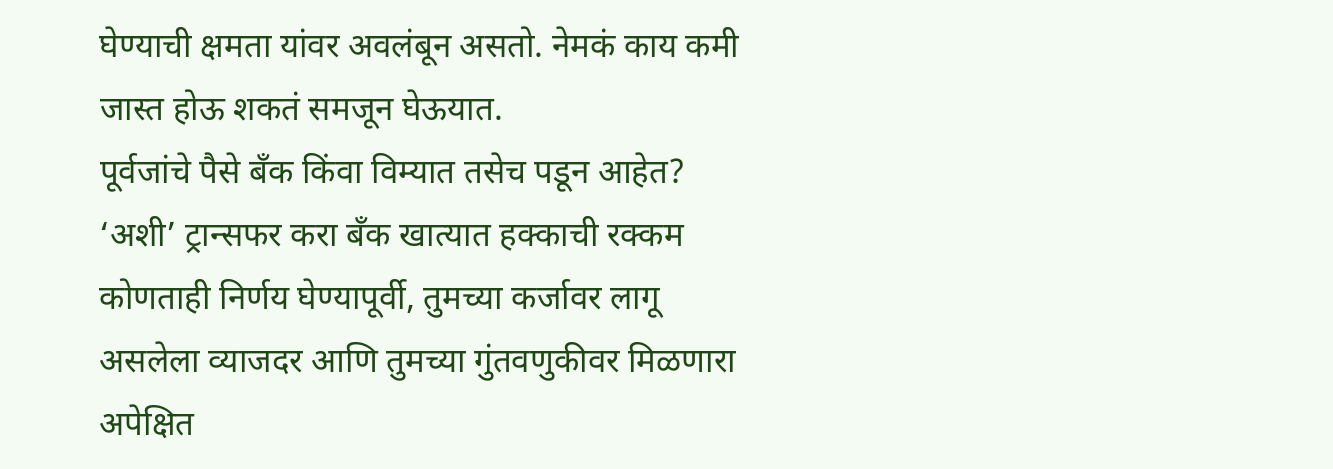घेण्याची क्षमता यांवर अवलंबून असतो. नेमकं काय कमी जास्त होऊ शकतं समजून घेऊयात.
पूर्वजांचे पैसे बँक किंवा विम्यात तसेच पडून आहेत? ‘अशी’ ट्रान्सफर करा बँक खात्यात हक्काची रक्कम
कोणताही निर्णय घेण्यापूर्वी, तुमच्या कर्जावर लागू असलेला व्याजदर आणि तुमच्या गुंतवणुकीवर मिळणारा अपेक्षित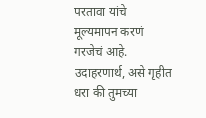परतावा यांचे मूल्यमापन करणं गरजेचं आहे. उदाहरणार्थ, असे गृहीत धरा की तुमच्या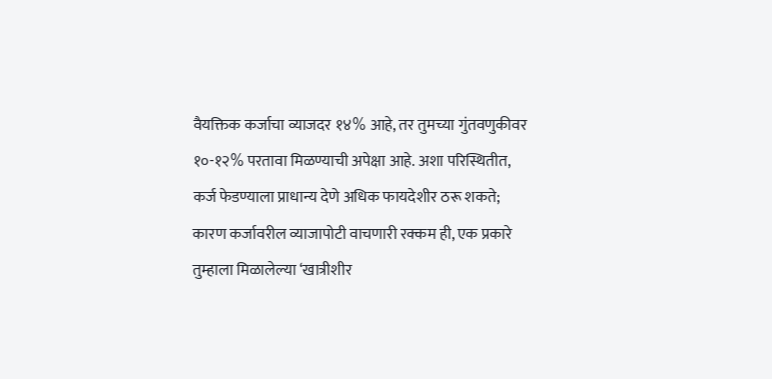वैयक्तिक कर्जाचा व्याजदर १४% आहे, तर तुमच्या गुंतवणुकीवर १०-१२% परतावा मिळण्याची अपेक्षा आहे. अशा परिस्थितीत, कर्ज फेडण्याला प्राधान्य देणे अधिक फायदेशीर ठरू शकते; कारण कर्जावरील व्याजापोटी वाचणारी रक्कम ही, एक प्रकारे तुम्हाला मिळालेल्या ‘खात्रीशीर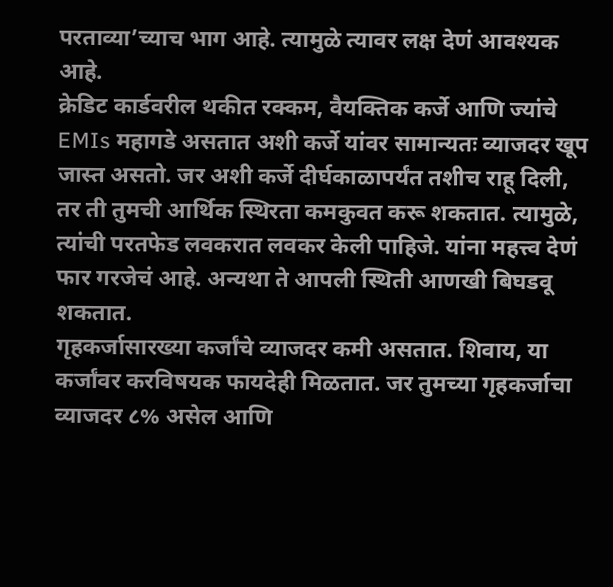परताव्या’च्याच भाग आहे. त्यामुळे त्यावर लक्ष देणं आवश्यक आहे.
क्रेडिट कार्डवरील थकीत रक्कम, वैयक्तिक कर्जे आणि ज्यांचे EMIs महागडे असतात अशी कर्जे यांवर सामान्यतः व्याजदर खूप जास्त असतो. जर अशी कर्जे दीर्घकाळापर्यंत तशीच राहू दिली, तर ती तुमची आर्थिक स्थिरता कमकुवत करू शकतात. त्यामुळे, त्यांची परतफेड लवकरात लवकर केली पाहिजे. यांना महत्त्व देणं फार गरजेचं आहे. अन्यथा ते आपली स्थिती आणखी बिघडवू शकतात.
गृहकर्जासारख्या कर्जांचे व्याजदर कमी असतात. शिवाय, या कर्जांवर करविषयक फायदेही मिळतात. जर तुमच्या गृहकर्जाचा व्याजदर ८% असेल आणि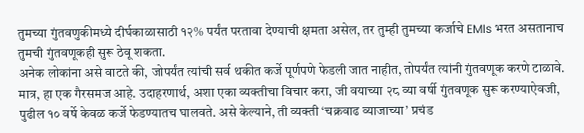तुमच्या गुंतवणुकीमध्ये दीर्घकाळासाठी १२% पर्यंत परतावा देण्याची क्षमता असेल, तर तुम्ही तुमच्या कर्जाचे EMIs भरत असतानाच तुमची गुंतवणूकही सुरू ठेवू शकता.
अनेक लोकांना असे वाटते की, जोपर्यंत त्यांची सर्व थकीत कर्जे पूर्णपणे फेडली जात नाहीत, तोपर्यंत त्यांनी गुंतवणूक करणे टाळावे. मात्र, हा एक गैरसमज आहे. उदाहरणार्थ, अशा एका व्यक्तीचा विचार करा, जी वयाच्या २८ व्या वर्षी गुंतवणूक सुरू करण्याऐवजी, पुढील १० वर्षे केवळ कर्जे फेडण्यातच घालवते. असे केल्याने, ती व्यक्ती ‘चक्रवाढ व्याजाच्या’ प्रचंड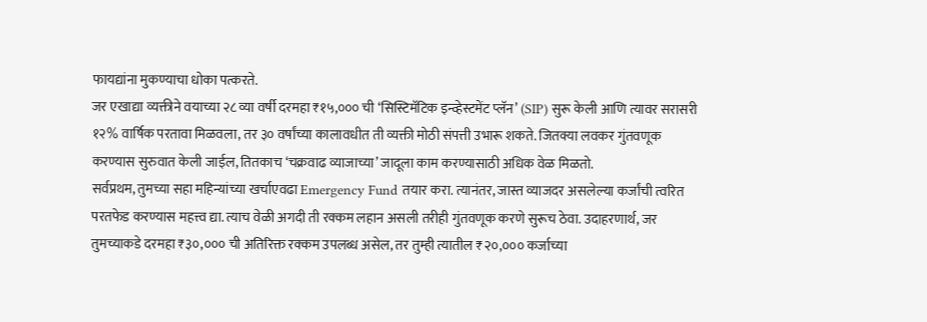फायद्यांना मुकण्याचा धोका पत्करते.
जर एखाद्या व्यक्तीने वयाच्या २८ व्या वर्षी दरमहा ₹१५,००० ची ‘सिस्टिमॅटिक इन्व्हेस्टमेंट प्लॅन’ (SIP) सुरू केली आणि त्यावर सरासरी १२% वार्षिक परतावा मिळवला, तर ३० वर्षांच्या कालावधीत ती व्यक्ती मोठी संपत्ती उभारू शकते. जितक्या लवकर गुंतवणूक करण्यास सुरुवात केली जाईल, तितकाच ‘चक्रवाढ व्याजाच्या’ जादूला काम करण्यासाठी अधिक वेळ मिळतो.
सर्वप्रथम, तुमच्या सहा महिन्यांच्या खर्चाएवढा Emergency Fund तयार करा. त्यानंतर, जास्त व्याजदर असलेल्या कर्जांची त्वरित परतफेड करण्यास महत्त्व द्या. त्याच वेळी अगदी ती रक्कम लहान असली तरीही गुंतवणूक करणे सुरूच ठेवा. उदाहरणार्थ, जर तुमच्याकडे दरमहा ₹३०,००० ची अतिरिक्त रक्कम उपलब्ध असेल, तर तुम्ही त्यातील ₹२०,००० कर्जाच्या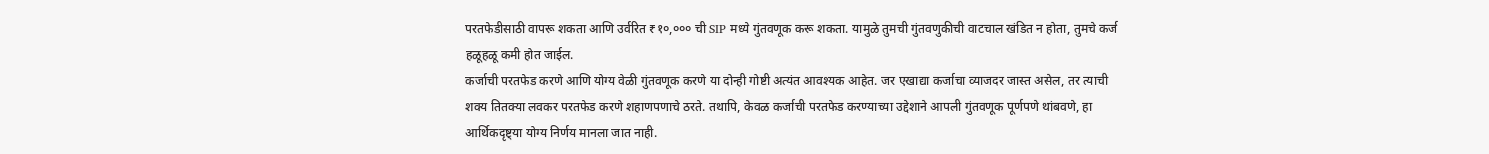परतफेडीसाठी वापरू शकता आणि उर्वरित ₹१०,००० ची SIP मध्ये गुंतवणूक करू शकता. यामुळे तुमची गुंतवणुकीची वाटचाल खंडित न होता, तुमचे कर्ज हळूहळू कमी होत जाईल.
कर्जाची परतफेड करणे आणि योग्य वेळी गुंतवणूक करणे या दोन्ही गोष्टी अत्यंत आवश्यक आहेत. जर एखाद्या कर्जाचा व्याजदर जास्त असेल, तर त्याची शक्य तितक्या लवकर परतफेड करणे शहाणपणाचे ठरते. तथापि, केवळ कर्जाची परतफेड करण्याच्या उद्देशाने आपली गुंतवणूक पूर्णपणे थांबवणे, हा आर्थिकदृष्ट्या योग्य निर्णय मानला जात नाही.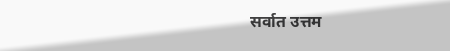सर्वात उत्तम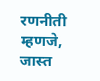रणनीती म्हणजे, जास्त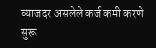व्याजदर असलेले कर्ज कमी करणे सुरू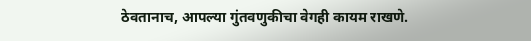ठेवतानाच, आपल्या गुंतवणुकीचा वेगही कायम राखणे.